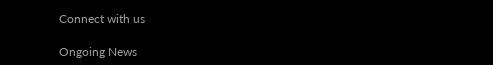Connect with us

Ongoing News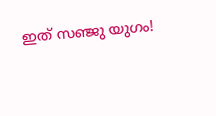ഇത് സഞ്ജു യുഗം!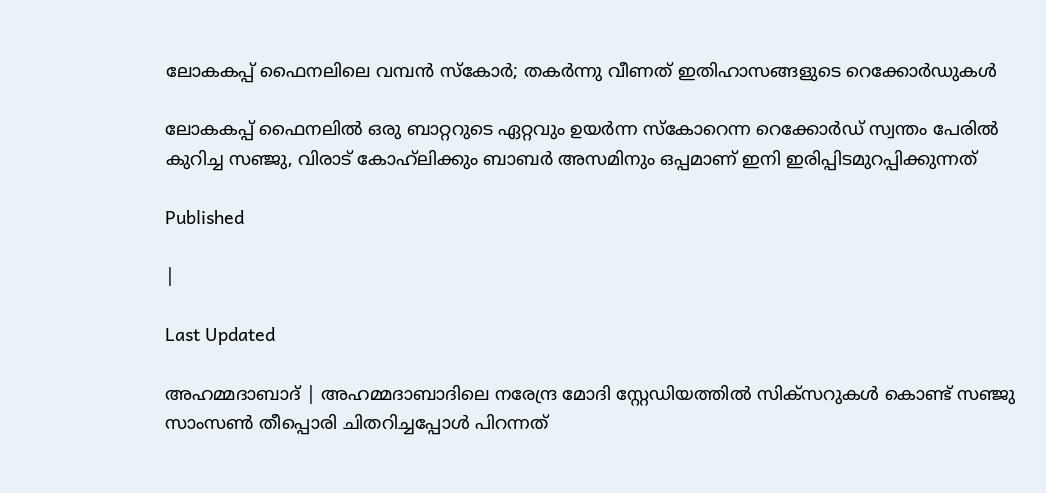ലോകകപ്പ് ഫൈനലിലെ വമ്പൻ സ്കോർ; തകർന്നു വീണത് ഇതിഹാസങ്ങളുടെ റെക്കോർഡുകൾ

ലോകകപ്പ് ഫൈനലിൽ ഒരു ബാറ്ററുടെ ഏറ്റവും ഉയർന്ന സ്കോറെന്ന റെക്കോർഡ് സ്വന്തം പേരിൽ കുറിച്ച സഞ്ജു, വിരാട് കോഹ്‌ലിക്കും ബാബർ അസമിനും ഒപ്പമാണ് ഇനി ഇരിപ്പിടമുറപ്പിക്കുന്നത്

Published

|

Last Updated

അഹമ്മദാബാദ് | അഹമ്മദാബാദിലെ നരേന്ദ്ര മോദി സ്റ്റേഡിയത്തിൽ സിക്സറുകൾ കൊണ്ട് സഞ്ജു സാംസൺ തീപ്പൊരി ചിതറിച്ചപ്പോൾ പിറന്നത്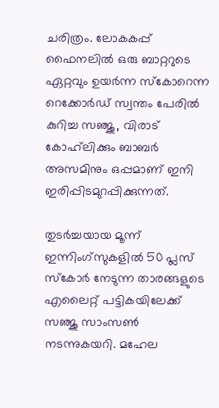ചരിത്രം. ലോകകപ്പ് ഫൈനലിൽ ഒരു ബാറ്ററുടെ ഏറ്റവും ഉയർന്ന സ്കോറെന്ന റെക്കോർഡ് സ്വന്തം പേരിൽ കുറിച്ച സഞ്ജു, വിരാട് കോഹ്‌ലിക്കും ബാബർ അസമിനും ഒപ്പമാണ് ഇനി ഇരിപ്പിടമുറപ്പിക്കുന്നത്.

തുടർച്ചയായ മൂന്ന് ഇന്നിംഗ്സുകളിൽ 50 പ്ലസ് സ്കോർ നേടുന്ന താരങ്ങളുടെ എലൈറ്റ് പട്ടികയിലേക്ക് സഞ്ജു സാംസൺ നടന്നുകയറി. മഹേല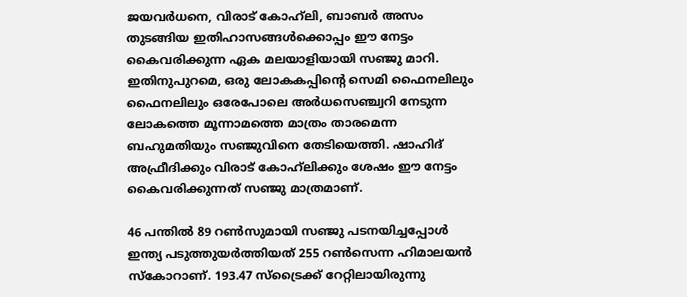ജയവർധനെ, വിരാട് കോഹ്‌ലി, ബാബർ അസം തുടങ്ങിയ ഇതിഹാസങ്ങൾക്കൊപ്പം ഈ നേട്ടം കൈവരിക്കുന്ന ഏക മലയാളിയായി സഞ്ജു മാറി. ഇതിനുപുറമെ, ഒരു ലോകകപ്പിന്റെ സെമി ഫൈനലിലും ഫൈനലിലും ഒരേപോലെ അർധസെഞ്ച്വറി നേടുന്ന ലോകത്തെ മൂന്നാമത്തെ മാത്രം താരമെന്ന ബഹുമതിയും സഞ്ജുവിനെ തേടിയെത്തി. ഷാഹിദ് അഫ്രീദിക്കും വിരാട് കോഹ്‌ലിക്കും ശേഷം ഈ നേട്ടം കൈവരിക്കുന്നത് സഞ്ജു മാത്രമാണ്.

46 പന്തിൽ 89 റൺസുമായി സഞ്ജു പടനയിച്ചപ്പോൾ ഇന്ത്യ പടുത്തുയർത്തിയത് 255 റൺസെന്ന ഹിമാലയൻ സ്കോറാണ്. 193.47 സ്ട്രൈക്ക് റേറ്റിലായിരുന്നു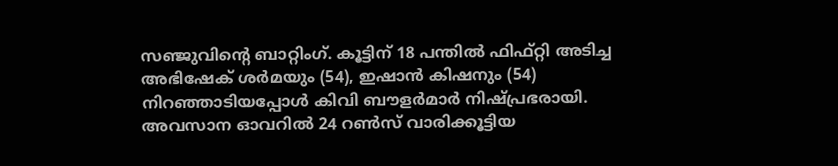സഞ്ജുവിന്റെ ബാറ്റിംഗ്. കൂട്ടിന് 18 പന്തിൽ ഫിഫ്റ്റി അടിച്ച അഭിഷേക് ശർമയും (54), ഇഷാൻ കിഷനും (54) നിറഞ്ഞാടിയപ്പോൾ കിവി ബൗളർമാർ നിഷ്പ്രഭരായി. അവസാന ഓവറിൽ 24 റൺസ് വാരിക്കൂട്ടിയ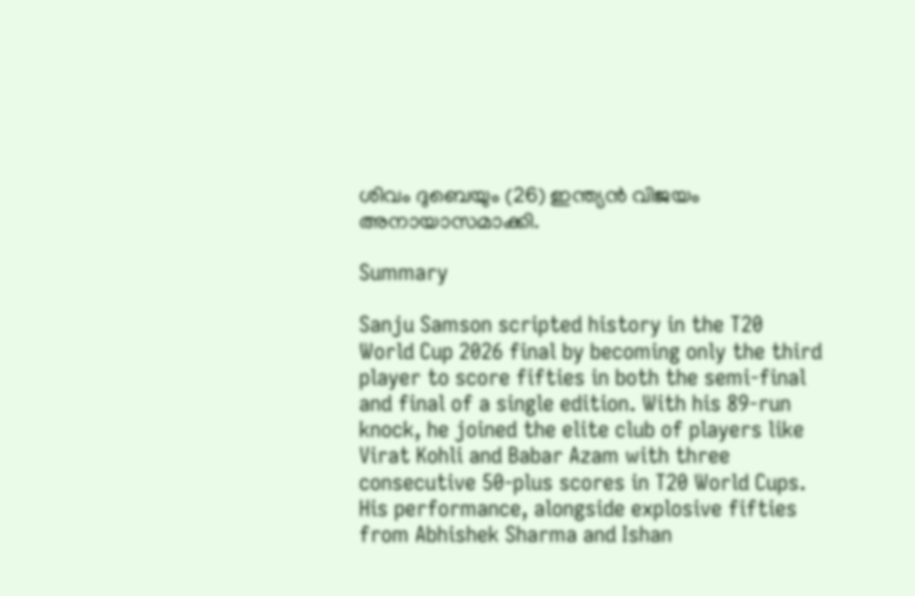ശിവം ദുബെയും (26) ഇന്ത്യൻ വിജയം അനായാസമാക്കി.

Summary

Sanju Samson scripted history in the T20 World Cup 2026 final by becoming only the third player to score fifties in both the semi-final and final of a single edition. With his 89-run knock, he joined the elite club of players like Virat Kohli and Babar Azam with three consecutive 50-plus scores in T20 World Cups. His performance, alongside explosive fifties from Abhishek Sharma and Ishan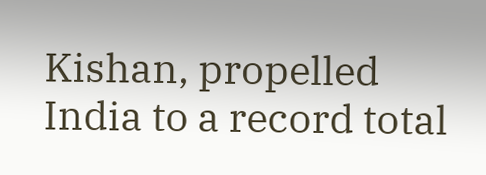Kishan, propelled India to a record total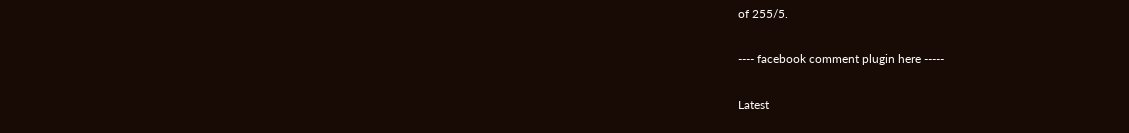of 255/5.

---- facebook comment plugin here -----

Latest